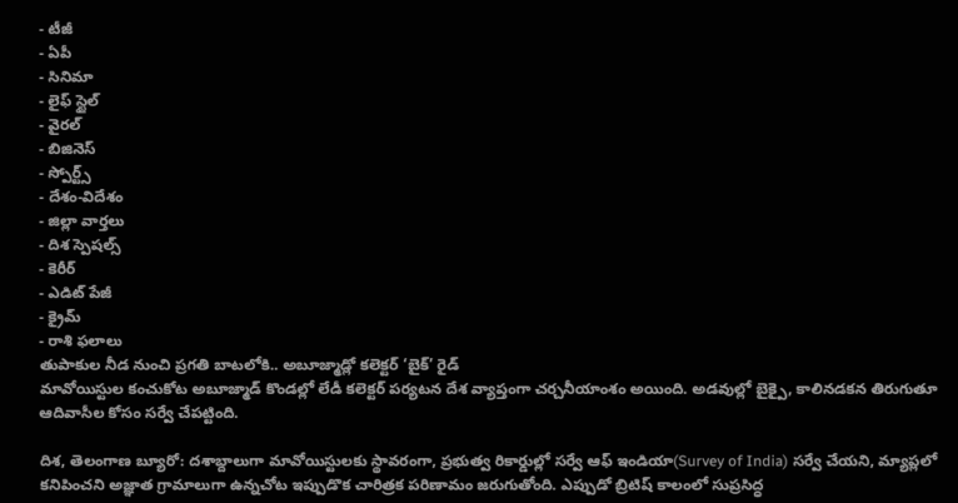- టీజీ
- ఏపీ
- సినిమా
- లైఫ్ స్టైల్
- వైరల్
- బిజినెస్
- స్పోర్ట్స్
- దేశం-విదేశం
- జిల్లా వార్తలు
- దిశ స్పెషల్స్
- కెరీర్
- ఎడిట్ పేజీ
- క్రైమ్
- రాశి ఫలాలు
తుపాకుల నీడ నుంచి ప్రగతి బాటలోకి.. అబూజ్మాడ్లో కలెక్టర్ ‘బైక్’ రైడ్
మావోయిస్టుల కంచుకోట అబూజ్మాడ్ కొండల్లో లేడీ కలెక్టర్ పర్యటన దేశ వ్యాప్తంగా చర్చనీయాంశం అయింది. అడవుల్లో బైక్పై, కాలినడకన తిరుగుతూ ఆదివాసీల కోసం సర్వే చేపట్టింది.

దిశ, తెలంగాణ బ్యూరో: దశాబ్దాలుగా మావోయిస్టులకు స్థావరంగా, ప్రభుత్వ రికార్డుల్లో సర్వే ఆఫ్ ఇండియా(Survey of India) సర్వే చేయని, మ్యాప్లలో కనిపించని అజ్ఞాత గ్రామాలుగా ఉన్నచోట ఇప్పుడొక చారిత్రక పరిణామం జరుగుతోంది. ఎప్పుడో బ్రిటిష్ కాలంలో సుప్రసిద్ధ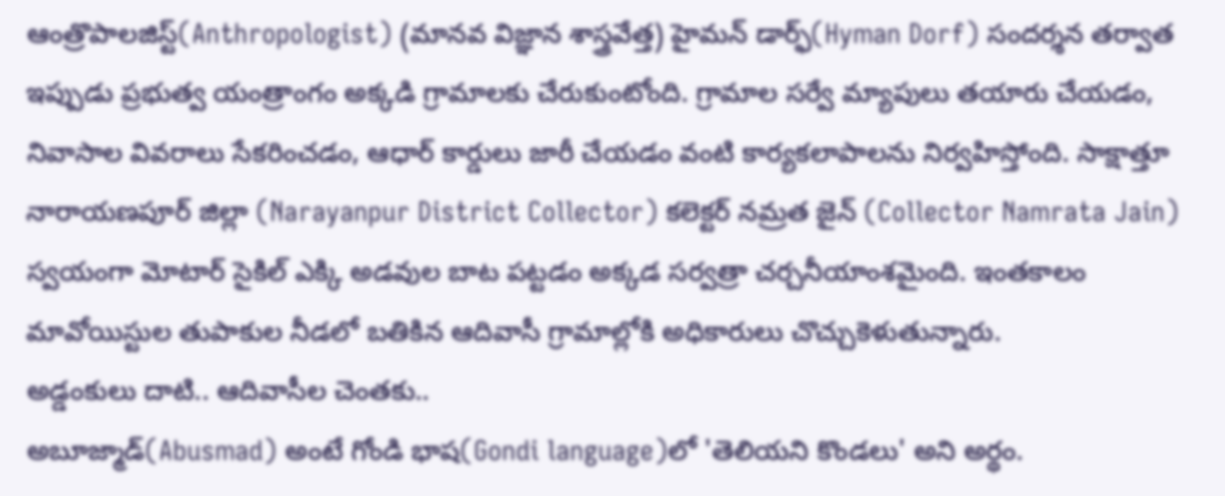ఆంత్రొపాలజిస్ట్(Anthropologist) (మానవ విజ్ఞాన శాస్త్రవేత్త) హైమన్ డార్ఫ్(Hyman Dorf) సందర్శన తర్వాత ఇప్పుడు ప్రభుత్వ యంత్రాంగం అక్కడి గ్రామాలకు చేరుకుంటోంది. గ్రామాల సర్వే మ్యాపులు తయారు చేయడం, నివాసాల వివరాలు సేకరించడం, ఆధార్ కార్డులు జారీ చేయడం వంటి కార్యకలాపాలను నిర్వహిస్తోంది. సాక్షాత్తూ నారాయణపూర్ జిల్లా (Narayanpur District Collector) కలెక్టర్ నమ్రత జైన్ (Collector Namrata Jain) స్వయంగా మోటార్ సైకిల్ ఎక్కి అడవుల బాట పట్టడం అక్కడ సర్వత్రా చర్చనీయాంశమైంది. ఇంతకాలం మావోయిస్టుల తుపాకుల నీడలో బతికిన ఆదివాసీ గ్రామాల్లోకి అధికారులు చొచ్చుకెళుతున్నారు.
అడ్డంకులు దాటి.. ఆదివాసీల చెంతకు..
అబూజ్మాడ్(Abusmad) అంటే గోండి భాష(Gondi language)లో 'తెలియని కొండలు' అని అర్థం.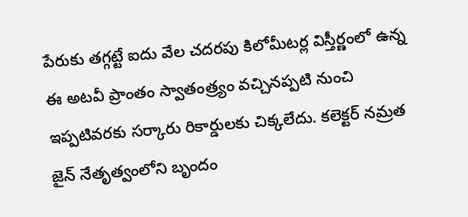పేరుకు తగ్గట్టే ఐదు వేల చదరపు కిలోమీటర్ల విస్తీర్ణంలో ఉన్న ఈ అటవీ ప్రాంతం స్వాతంత్ర్యం వచ్చినప్పటి నుంచి ఇప్పటివరకు సర్కారు రికార్డులకు చిక్కలేదు. కలెక్టర్ నమ్రత జైన్ నేతృత్వంలోని బృందం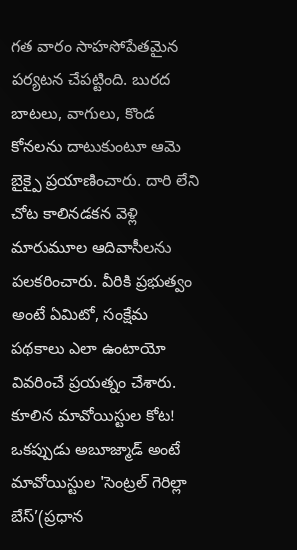గత వారం సాహసోపేతమైన పర్యటన చేపట్టింది. బురద బాటలు, వాగులు, కొండ కోనలను దాటుకుంటూ ఆమె బైక్పై ప్రయాణించారు. దారి లేని చోట కాలినడకన వెళ్లి మారుమూల ఆదివాసీలను పలకరించారు. వీరికి ప్రభుత్వం అంటే ఏమిటో, సంక్షేమ పథకాలు ఎలా ఉంటాయో వివరించే ప్రయత్నం చేశారు.
కూలిన మావోయిస్టుల కోట!
ఒకప్పుడు అబూజ్మాడ్ అంటే మావోయిస్టుల 'సెంట్రల్ గెరిల్లా బేస్’(ప్రధాన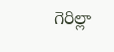గెరిల్లా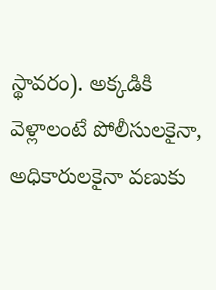స్థావరం). అక్కడికి వెళ్లాలంటే పోలీసులకైనా, అధికారులకైనా వణుకు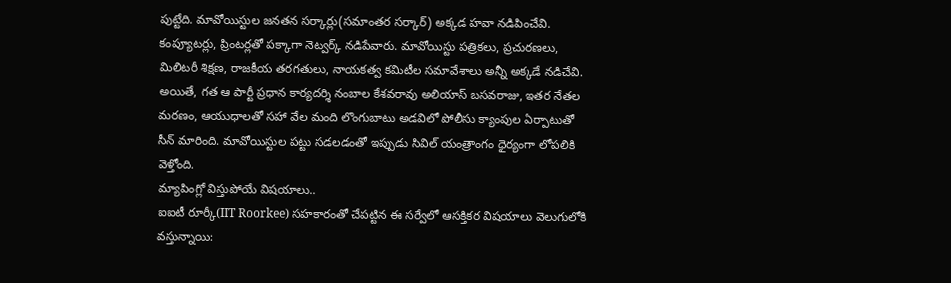పుట్టేది. మావోయిస్టుల జనతన సర్కార్లు(సమాంతర సర్కార్) అక్కడ హవా నడిపించేవి. కంప్యూటర్లు, ప్రింటర్లతో పక్కాగా నెట్వర్క్ నడిపేవారు. మావోయిస్టు పత్రికలు, ప్రచురణలు, మిలిటరీ శిక్షణ, రాజకీయ తరగతులు, నాయకత్వ కమిటీల సమావేశాలు అన్నీ అక్కడే నడిచేవి. అయితే, గత ఆ పార్టీ ప్రధాన కార్యదర్శి నంబాల కేశవరావు అలియాస్ బసవరాజు, ఇతర నేతల మరణం, ఆయుధాలతో సహా వేల మంది లొంగుబాటు అడవిలో పోలీసు క్యాంపుల ఏర్పాటుతో సీన్ మారింది. మావోయిస్టుల పట్టు సడలడంతో ఇప్పుడు సివిల్ యంత్రాంగం ధైర్యంగా లోపలికి వెళ్తోంది.
మ్యాపింగ్లో విస్తుపోయే విషయాలు..
ఐఐటీ రూర్కీ(IIT Roorkee) సహకారంతో చేపట్టిన ఈ సర్వేలో ఆసక్తికర విషయాలు వెలుగులోకి వస్తున్నాయి: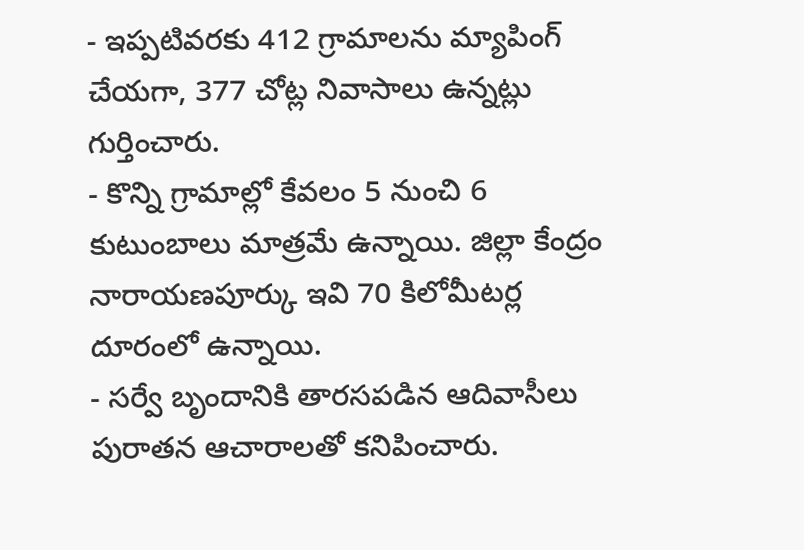- ఇప్పటివరకు 412 గ్రామాలను మ్యాపింగ్ చేయగా, 377 చోట్ల నివాసాలు ఉన్నట్లు గుర్తించారు.
- కొన్ని గ్రామాల్లో కేవలం 5 నుంచి 6 కుటుంబాలు మాత్రమే ఉన్నాయి. జిల్లా కేంద్రం నారాయణపూర్కు ఇవి 70 కిలోమీటర్ల దూరంలో ఉన్నాయి.
- సర్వే బృందానికి తారసపడిన ఆదివాసీలు పురాతన ఆచారాలతో కనిపించారు.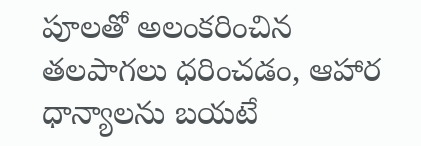పూలతో అలంకరించిన తలపాగలు ధరించడం, ఆహార ధాన్యాలను బయటే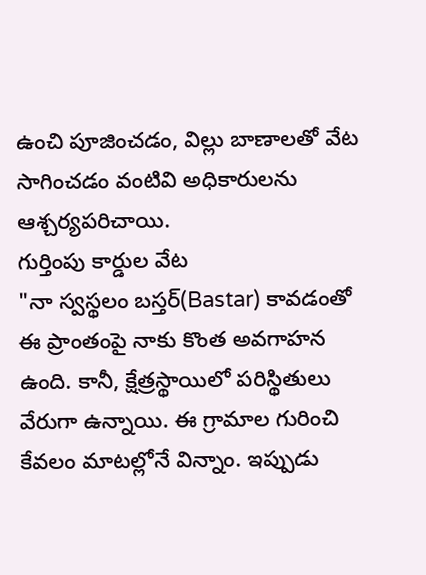ఉంచి పూజించడం, విల్లు బాణాలతో వేట సాగించడం వంటివి అధికారులను ఆశ్చర్యపరిచాయి.
గుర్తింపు కార్డుల వేట
"నా స్వస్థలం బస్తర్(Bastar) కావడంతో ఈ ప్రాంతంపై నాకు కొంత అవగాహన ఉంది. కానీ, క్షేత్రస్థాయిలో పరిస్థితులు వేరుగా ఉన్నాయి. ఈ గ్రామాల గురించి కేవలం మాటల్లోనే విన్నాం. ఇప్పుడు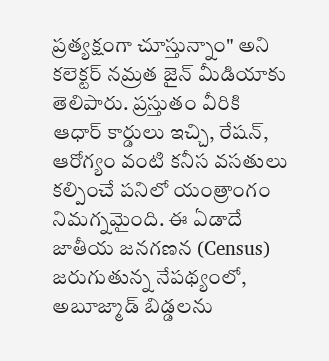ప్రత్యక్షంగా చూస్తున్నాం" అని కలెక్టర్ నమ్రత జైన్ మీడియాకు తెలిపారు. ప్రస్తుతం వీరికి ఆధార్ కార్డులు ఇచ్చి, రేషన్, ఆరోగ్యం వంటి కనీస వసతులు కల్పించే పనిలో యంత్రాంగం నిమగ్నమైంది. ఈ ఏడాదే జాతీయ జనగణన (Census) జరుగుతున్న నేపథ్యంలో, అబూజ్మాడ్ బిడ్డలను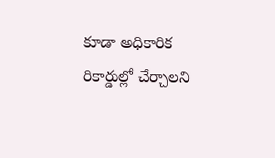కూడా అధికారిక రికార్డుల్లో చేర్చాలని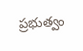ప్రభుత్వం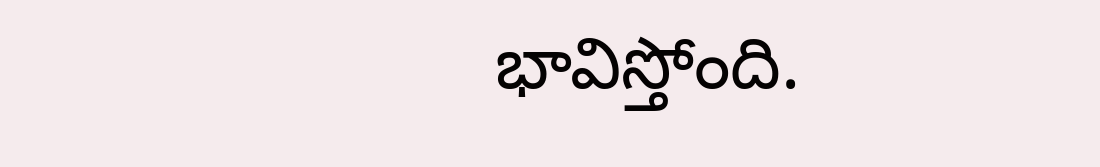భావిస్తోంది.